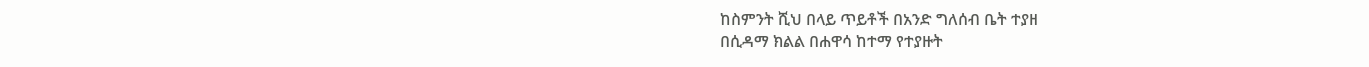ከስምንት ሺህ በላይ ጥይቶች በአንድ ግለሰብ ቤት ተያዘ
በሲዳማ ክልል በሐዋሳ ከተማ የተያዙት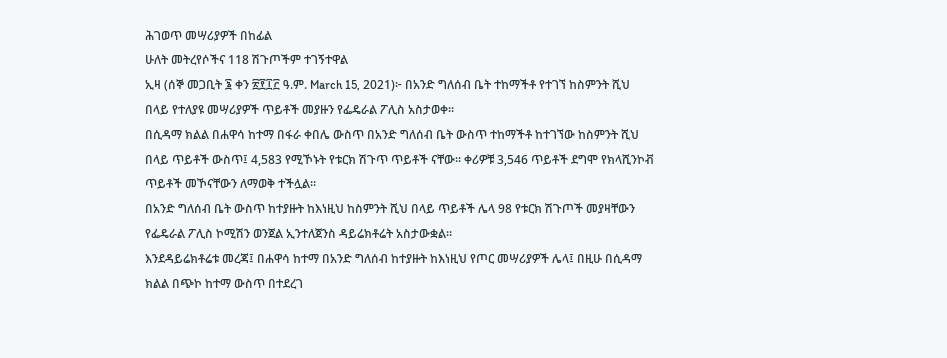ሕገወጥ መሣሪያዎች በከፊል
ሁለት መትረየሶችና 118 ሽጉጦችም ተገኝተዋል
ኢዛ (ሰኞ መጋቢት ፮ ቀን ፳፻፲፫ ዓ.ም. March 15, 2021)፦ በአንድ ግለሰብ ቤት ተከማችቶ የተገኘ ከስምንት ሺህ በላይ የተለያዩ መሣሪያዎች ጥይቶች መያዙን የፌዴራል ፖሊስ አስታወቀ።
በሲዳማ ክልል በሐዋሳ ከተማ በፋራ ቀበሌ ውስጥ በአንድ ግለሰብ ቤት ውስጥ ተከማችቶ ከተገኘው ከስምንት ሺህ በላይ ጥይቶች ውስጥ፤ 4,583 የሚኾኑት የቱርክ ሽጉጥ ጥይቶች ናቸው። ቀሪዎቹ 3,546 ጥይቶች ደግሞ የክላሺንኮቭ ጥይቶች መኾናቸውን ለማወቅ ተችሏል።
በአንድ ግለሰብ ቤት ውስጥ ከተያዙት ከእነዚህ ከስምንት ሺህ በላይ ጥይቶች ሌላ 98 የቱርክ ሽጉጦች መያዛቸውን የፌዴራል ፖሊስ ኮሚሽን ወንጀል ኢንተለጀንስ ዳይሬክቶሬት አስታውቋል።
እንደዳይሬክቶሬቱ መረጃ፤ በሐዋሳ ከተማ በአንድ ግለሰብ ከተያዙት ከእነዚህ የጦር መሣሪያዎች ሌላ፤ በዚሁ በሲዳማ ክልል በጭኮ ከተማ ውስጥ በተደረገ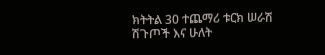ክትትል 30 ተጨማሪ ቱርክ ሠራሽ ሽጉጦች እና ሁለት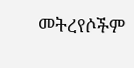መትረየሶችም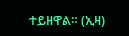ተይዘዋል። (ኢዛ)